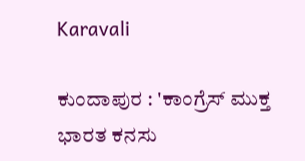Karavali

ಕುಂದಾಪುರ : 'ಕಾಂಗ್ರೆಸ್ ಮುಕ್ತ ಭಾರತ ಕನಸು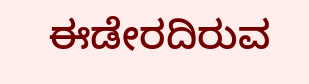ಈಡೇರದಿರುವ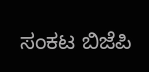ಸಂಕಟ ಬಿಜೆಪಿ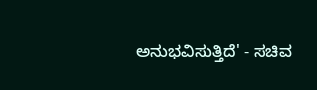ಅನುಭವಿಸುತ್ತಿದೆ' - ಸಚಿವ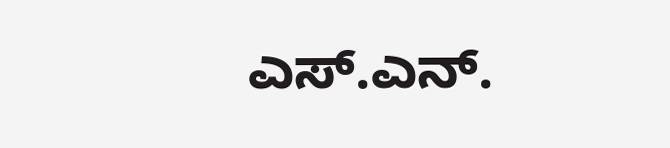ಎಸ್.ಎನ್.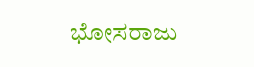ಭೋಸರಾಜು